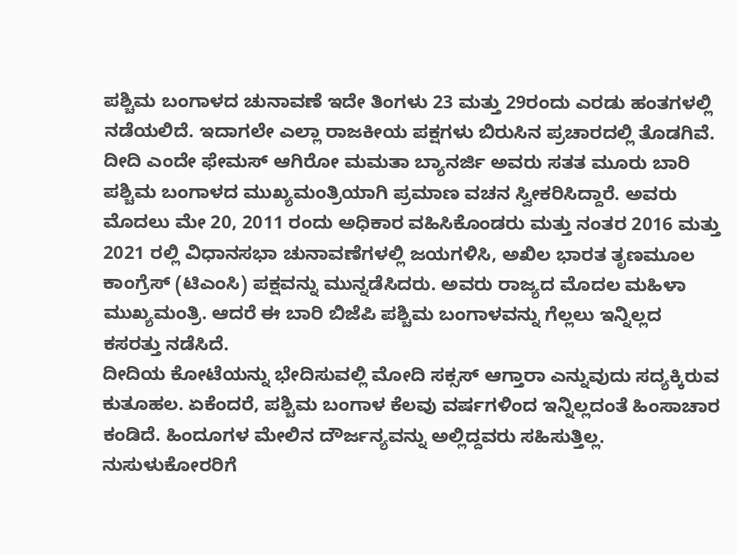ಪಶ್ಚಿಮ ಬಂಗಾಳದ ಚುನಾವಣೆ ಇದೇ ತಿಂಗಳು 23 ಮತ್ತು 29ರಂದು ಎರಡು ಹಂತಗಳಲ್ಲಿ ನಡೆಯಲಿದೆ. ಇದಾಗಲೇ ಎಲ್ಲಾ ರಾಜಕೀಯ ಪಕ್ಷಗಳು ಬಿರುಸಿನ ಪ್ರಚಾರದಲ್ಲಿ ತೊಡಗಿವೆ. ದೀದಿ ಎಂದೇ ಫೇಮಸ್ ಆಗಿರೋ ಮಮತಾ ಬ್ಯಾನರ್ಜಿ ಅವರು ಸತತ ಮೂರು ಬಾರಿ ಪಶ್ಚಿಮ ಬಂಗಾಳದ ಮುಖ್ಯಮಂತ್ರಿಯಾಗಿ ಪ್ರಮಾಣ ವಚನ ಸ್ವೀಕರಿಸಿದ್ದಾರೆ. ಅವರು ಮೊದಲು ಮೇ 20, 2011 ರಂದು ಅಧಿಕಾರ ವಹಿಸಿಕೊಂಡರು ಮತ್ತು ನಂತರ 2016 ಮತ್ತು 2021 ರಲ್ಲಿ ವಿಧಾನಸಭಾ ಚುನಾವಣೆಗಳಲ್ಲಿ ಜಯಗಳಿಸಿ, ಅಖಿಲ ಭಾರತ ತೃಣಮೂಲ ಕಾಂಗ್ರೆಸ್ (ಟಿಎಂಸಿ) ಪಕ್ಷವನ್ನು ಮುನ್ನಡೆಸಿದರು. ಅವರು ರಾಜ್ಯದ ಮೊದಲ ಮಹಿಳಾ ಮುಖ್ಯಮಂತ್ರಿ. ಆದರೆ ಈ ಬಾರಿ ಬಿಜೆಪಿ ಪಶ್ಚಿಮ ಬಂಗಾಳವನ್ನು ಗೆಲ್ಲಲು ಇನ್ನಿಲ್ಲದ ಕಸರತ್ತು ನಡೆಸಿದೆ.
ದೀದಿಯ ಕೋಟೆಯನ್ನು ಭೇದಿಸುವಲ್ಲಿ ಮೋದಿ ಸಕ್ಸಸ್ ಆಗ್ತಾರಾ ಎನ್ನುವುದು ಸದ್ಯಕ್ಕಿರುವ ಕುತೂಹಲ. ಏಕೆಂದರೆ, ಪಶ್ಚಿಮ ಬಂಗಾಳ ಕೆಲವು ವರ್ಷಗಳಿಂದ ಇನ್ನಿಲ್ಲದಂತೆ ಹಿಂಸಾಚಾರ ಕಂಡಿದೆ. ಹಿಂದೂಗಳ ಮೇಲಿನ ದೌರ್ಜನ್ಯವನ್ನು ಅಲ್ಲಿದ್ದವರು ಸಹಿಸುತ್ತಿಲ್ಲ. ನುಸುಳುಕೋರರಿಗೆ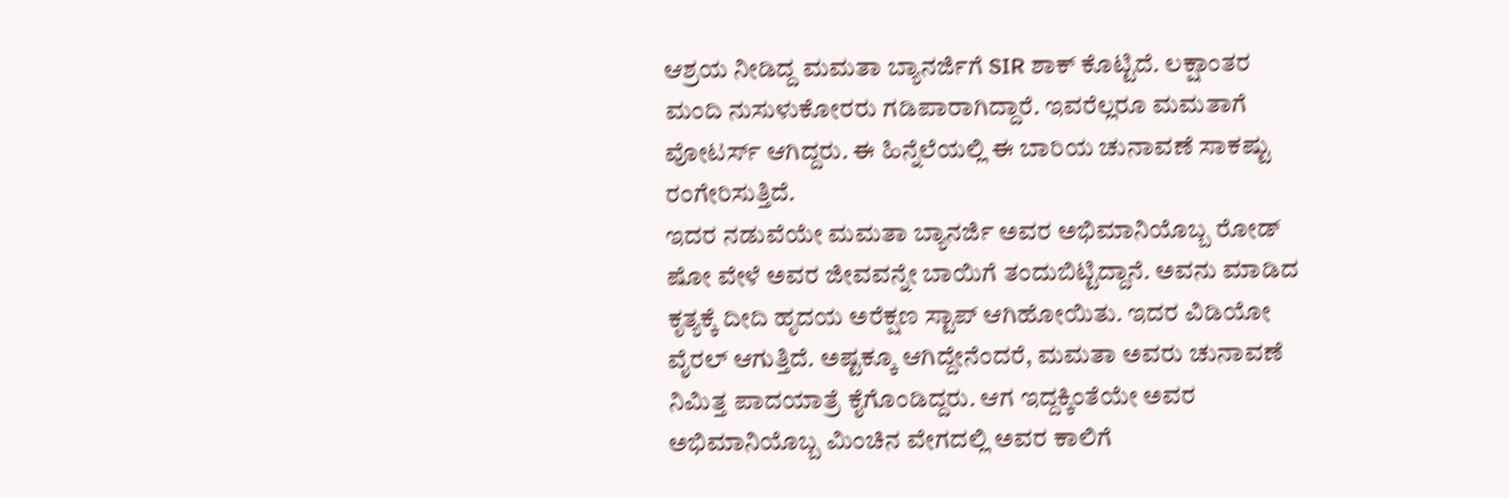ಆಶ್ರಯ ನೀಡಿದ್ದ ಮಮತಾ ಬ್ಯಾನರ್ಜಿಗೆ SIR ಶಾಕ್ ಕೊಟ್ಟಿದೆ. ಲಕ್ಷಾಂತರ ಮಂದಿ ನುಸುಳುಕೋರರು ಗಡಿಪಾರಾಗಿದ್ದಾರೆ. ಇವರೆಲ್ಲರೂ ಮಮತಾಗೆ ವೋಟರ್ಸ್ ಆಗಿದ್ದರು. ಈ ಹಿನ್ನೆಲೆಯಲ್ಲಿ ಈ ಬಾರಿಯ ಚುನಾವಣೆ ಸಾಕಷ್ಟು ರಂಗೇರಿಸುತ್ತಿದೆ.
ಇದರ ನಡುವೆಯೇ ಮಮತಾ ಬ್ಯಾನರ್ಜಿ ಅವರ ಅಭಿಮಾನಿಯೊಬ್ಬ ರೋಡ್ ಷೋ ವೇಳೆ ಅವರ ಜೀವವನ್ನೇ ಬಾಯಿಗೆ ತಂದುಬಿಟ್ಟಿದ್ದಾನೆ. ಅವನು ಮಾಡಿದ ಕೃತ್ಯಕ್ಕೆ ದೀದಿ ಹೃದಯ ಅರೆಕ್ಷಣ ಸ್ಟಾಪ್ ಆಗಿಹೋಯಿತು. ಇದರ ವಿಡಿಯೋ ವೈರಲ್ ಆಗುತ್ತಿದೆ. ಅಷ್ಟಕ್ಕೂ ಆಗಿದ್ದೇನೆಂದರೆ, ಮಮತಾ ಅವರು ಚುನಾವಣೆ ನಿಮಿತ್ತ ಪಾದಯಾತ್ರೆ ಕೈಗೊಂಡಿದ್ದರು. ಆಗ ಇದ್ದಕ್ಕಿಂತೆಯೇ ಅವರ ಅಭಿಮಾನಿಯೊಬ್ಬ ಮಿಂಚಿನ ವೇಗದಲ್ಲಿ ಅವರ ಕಾಲಿಗೆ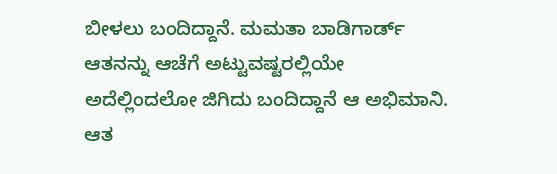ಬೀಳಲು ಬಂದಿದ್ದಾನೆ. ಮಮತಾ ಬಾಡಿಗಾರ್ಡ್ ಆತನನ್ನು ಆಚೆಗೆ ಅಟ್ಟುವಷ್ಟರಲ್ಲಿಯೇ ಅದೆಲ್ಲಿಂದಲೋ ಜಿಗಿದು ಬಂದಿದ್ದಾನೆ ಆ ಅಭಿಮಾನಿ. ಆತ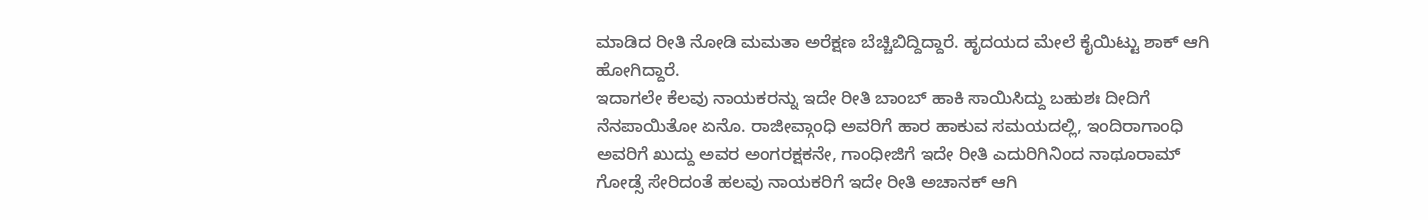ಮಾಡಿದ ರೀತಿ ನೋಡಿ ಮಮತಾ ಅರೆಕ್ಷಣ ಬೆಚ್ಚಿಬಿದ್ದಿದ್ದಾರೆ. ಹೃದಯದ ಮೇಲೆ ಕೈಯಿಟ್ಟು ಶಾಕ್ ಆಗಿ ಹೋಗಿದ್ದಾರೆ.
ಇದಾಗಲೇ ಕೆಲವು ನಾಯಕರನ್ನು ಇದೇ ರೀತಿ ಬಾಂಬ್ ಹಾಕಿ ಸಾಯಿಸಿದ್ದು ಬಹುಶಃ ದೀದಿಗೆ ನೆನಪಾಯಿತೋ ಏನೊ. ರಾಜೀವ್ಗಾಂಧಿ ಅವರಿಗೆ ಹಾರ ಹಾಕುವ ಸಮಯದಲ್ಲಿ, ಇಂದಿರಾಗಾಂಧಿ ಅವರಿಗೆ ಖುದ್ದು ಅವರ ಅಂಗರಕ್ಷಕನೇ, ಗಾಂಧೀಜಿಗೆ ಇದೇ ರೀತಿ ಎದುರಿಗಿನಿಂದ ನಾಥೂರಾಮ್ ಗೋಡ್ಸೆ ಸೇರಿದಂತೆ ಹಲವು ನಾಯಕರಿಗೆ ಇದೇ ರೀತಿ ಅಚಾನಕ್ ಆಗಿ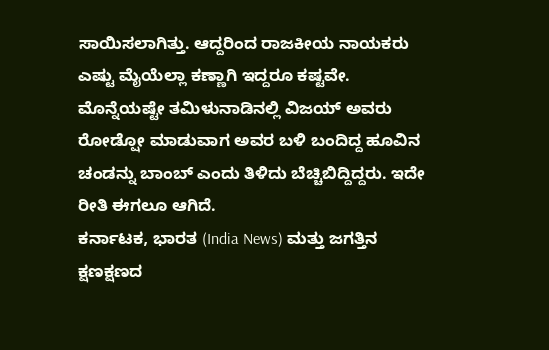ಸಾಯಿಸಲಾಗಿತ್ತು. ಆದ್ದರಿಂದ ರಾಜಕೀಯ ನಾಯಕರು ಎಷ್ಟು ಮೈಯೆಲ್ಲಾ ಕಣ್ಣಾಗಿ ಇದ್ದರೂ ಕಷ್ಟವೇ. ಮೊನ್ನೆಯಷ್ಟೇ ತಮಿಳುನಾಡಿನಲ್ಲಿ ವಿಜಯ್ ಅವರು ರೋಡ್ಷೋ ಮಾಡುವಾಗ ಅವರ ಬಳಿ ಬಂದಿದ್ದ ಹೂವಿನ ಚಂಡನ್ನು ಬಾಂಬ್ ಎಂದು ತಿಳಿದು ಬೆಚ್ಚಿಬಿದ್ದಿದ್ದರು. ಇದೇ ರೀತಿ ಈಗಲೂ ಆಗಿದೆ.
ಕರ್ನಾಟಕ, ಭಾರತ (India News) ಮತ್ತು ಜಗತ್ತಿನ ಕ್ಷಣಕ್ಷಣದ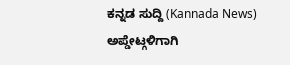ಕನ್ನಡ ಸುದ್ದಿ (Kannada News) ಅಪ್ಡೇಟ್ಗಳಿಗಾಗಿ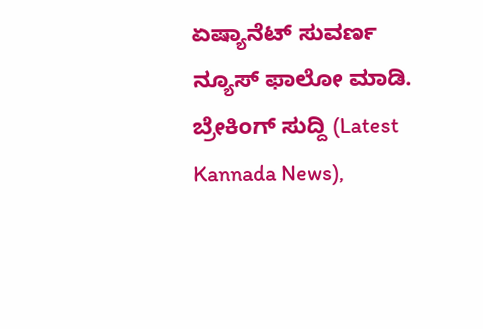ಏಷ್ಯಾನೆಟ್ ಸುವರ್ಣ ನ್ಯೂಸ್ ಫಾಲೋ ಮಾಡಿ. ಬ್ರೇಕಿಂಗ್ ಸುದ್ದಿ (Latest Kannada News),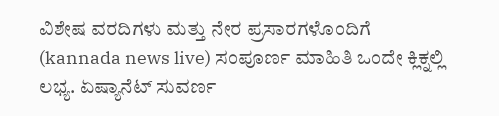ವಿಶೇಷ ವರದಿಗಳು ಮತ್ತು ನೇರ ಪ್ರಸಾರಗಳೊಂದಿಗೆ (kannada news live) ಸಂಪೂರ್ಣ ಮಾಹಿತಿ ಒಂದೇ ಕ್ಲಿಕ್ನಲ್ಲಿ ಲಭ್ಯ. ಏಷ್ಯಾನೆಟ್ ಸುವರ್ಣ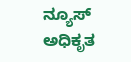ನ್ಯೂಸ್ ಅಧಿಕೃತ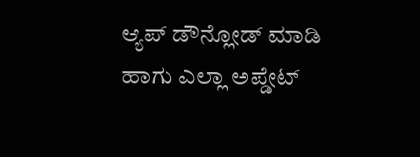ಆ್ಯಪ್ ಡೌನ್ಲೋಡ್ ಮಾಡಿ ಹಾಗು ಎಲ್ಲಾ ಅಪ್ಡೇಟ್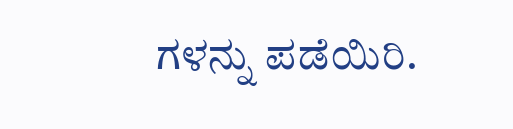ಗಳನ್ನು ಪಡೆಯಿರಿ.